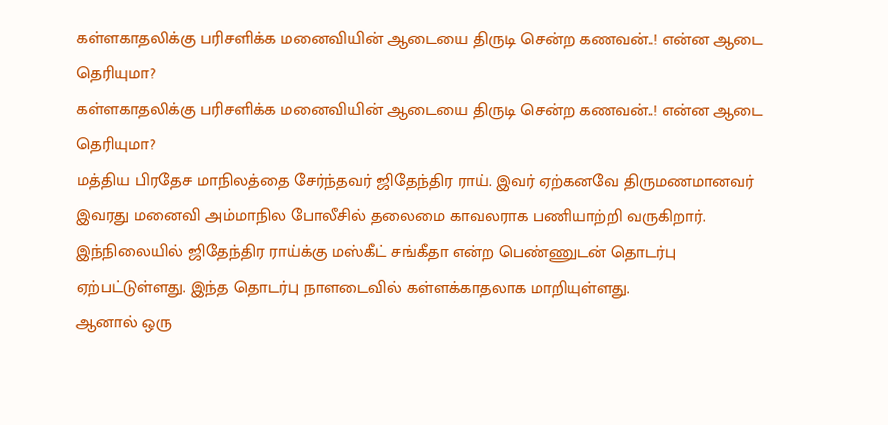கள்ளகாதலிக்கு பரிசளிக்க மனைவியின் ஆடையை திருடி சென்ற கணவன்..! என்ன ஆடை தெரியுமா?
கள்ளகாதலிக்கு பரிசளிக்க மனைவியின் ஆடையை திருடி சென்ற கணவன்..! என்ன ஆடை தெரியுமா?
மத்திய பிரதேச மாநிலத்தை சேர்ந்தவர் ஜிதேந்திர ராய். இவர் ஏற்கனவே திருமணமானவர் இவரது மனைவி அம்மாநில போலீசில் தலைமை காவலராக பணியாற்றி வருகிறார்.
இந்நிலையில் ஜிதேந்திர ராய்க்கு மஸ்கீட் சங்கீதா என்ற பெண்ணுடன் தொடர்பு ஏற்பட்டுள்ளது. இந்த தொடர்பு நாளடைவில் கள்ளக்காதலாக மாறியுள்ளது.
ஆனால் ஒரு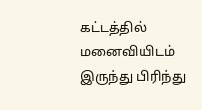கட்டத்தில் மனைவியிடம் இருந்து பிரிந்து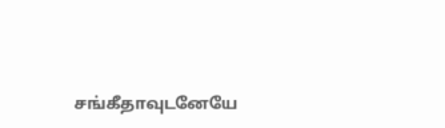சங்கீதாவுடனேயே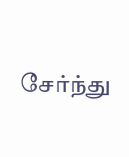சேர்ந்து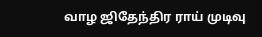வாழ ஜிதேந்திர ராய் முடிவு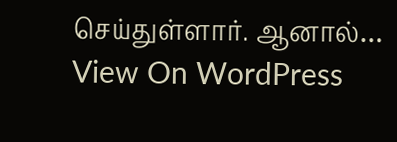செய்துள்ளார். ஆனால்…
View On WordPress